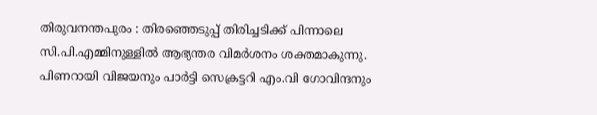തിരുവനന്തപുരം : തിരഞ്ഞെടുപ്പ് തിരിച്ചടിക്ക് പിന്നാലെ സി.പി.എമ്മിനുള്ളിൽ ആഭ്യന്തര വിമർശനം ശക്തമാകുന്നു. പിണറായി വിജയനും പാർട്ടി സെക്രട്ടറി എം.വി ഗോവിന്ദനും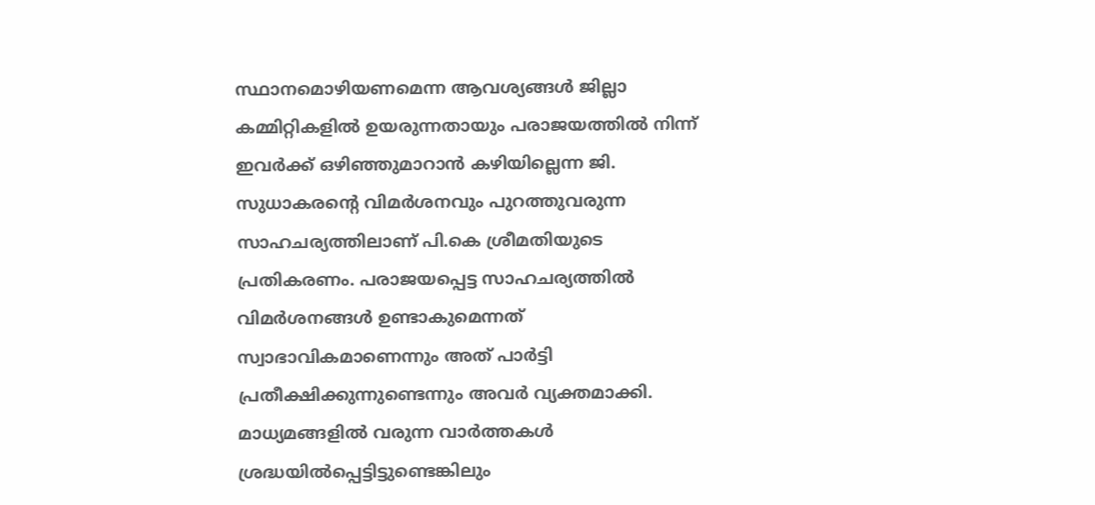സ്ഥാനമൊഴിയണമെന്ന ആവശ്യങ്ങൾ ജില്ലാ കമ്മിറ്റികളിൽ ഉയരുന്നതായും പരാജയത്തിൽ നിന്ന് ഇവർക്ക് ഒഴിഞ്ഞുമാറാൻ കഴിയില്ലെന്ന ജി. സുധാകരന്റെ വിമർശനവും പുറത്തുവരുന്ന സാഹചര്യത്തിലാണ് പി.കെ ശ്രീമതിയുടെ പ്രതികരണം. പരാജയപ്പെട്ട സാഹചര്യത്തിൽ വിമർശനങ്ങൾ ഉണ്ടാകുമെന്നത് സ്വാഭാവികമാണെന്നും അത് പാർട്ടി പ്രതീക്ഷിക്കുന്നുണ്ടെന്നും അവർ വ്യക്തമാക്കി.
മാധ്യമങ്ങളിൽ വരുന്ന വാർത്തകൾ ശ്രദ്ധയിൽപ്പെട്ടിട്ടുണ്ടെങ്കിലും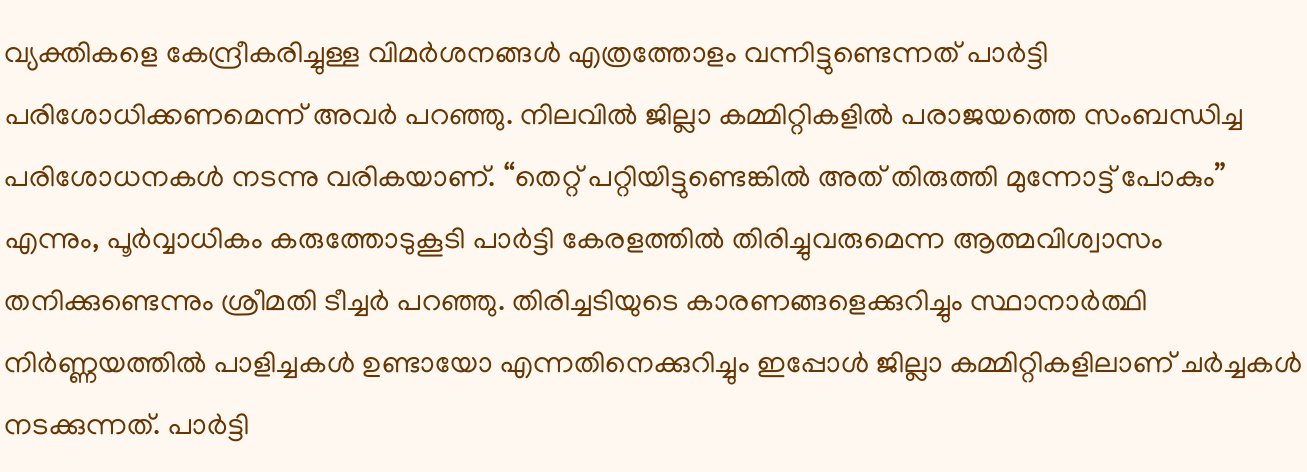വ്യക്തികളെ കേന്ദ്രീകരിച്ചുള്ള വിമർശനങ്ങൾ എത്രത്തോളം വന്നിട്ടുണ്ടെന്നത് പാർട്ടി പരിശോധിക്കണമെന്ന് അവർ പറഞ്ഞു. നിലവിൽ ജില്ലാ കമ്മിറ്റികളിൽ പരാജയത്തെ സംബന്ധിച്ച പരിശോധനകൾ നടന്നു വരികയാണ്. “തെറ്റ് പറ്റിയിട്ടുണ്ടെങ്കിൽ അത് തിരുത്തി മുന്നോട്ട് പോകും” എന്നും, പൂർവ്വാധികം കരുത്തോടുകൂടി പാർട്ടി കേരളത്തിൽ തിരിച്ചുവരുമെന്ന ആത്മവിശ്വാസം തനിക്കുണ്ടെന്നും ശ്രീമതി ടീച്ചർ പറഞ്ഞു. തിരിച്ചടിയുടെ കാരണങ്ങളെക്കുറിച്ചും സ്ഥാനാർത്ഥി നിർണ്ണയത്തിൽ പാളിച്ചകൾ ഉണ്ടായോ എന്നതിനെക്കുറിച്ചും ഇപ്പോൾ ജില്ലാ കമ്മിറ്റികളിലാണ് ചർച്ചകൾ നടക്കുന്നത്. പാർട്ടി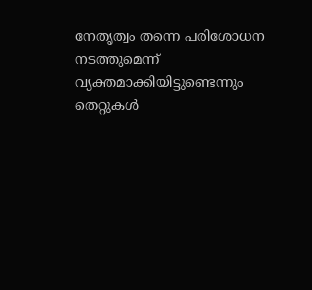നേതൃത്വം തന്നെ പരിശോധന നടത്തുമെന്ന് വ്യക്തമാക്കിയിട്ടുണ്ടെന്നും തെറ്റുകൾ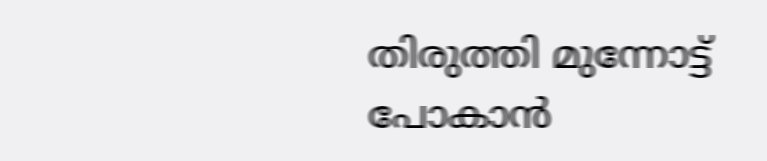തിരുത്തി മുന്നോട്ട് പോകാൻ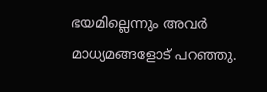ഭയമില്ലെന്നും അവർ മാധ്യമങ്ങളോട് പറഞ്ഞു.